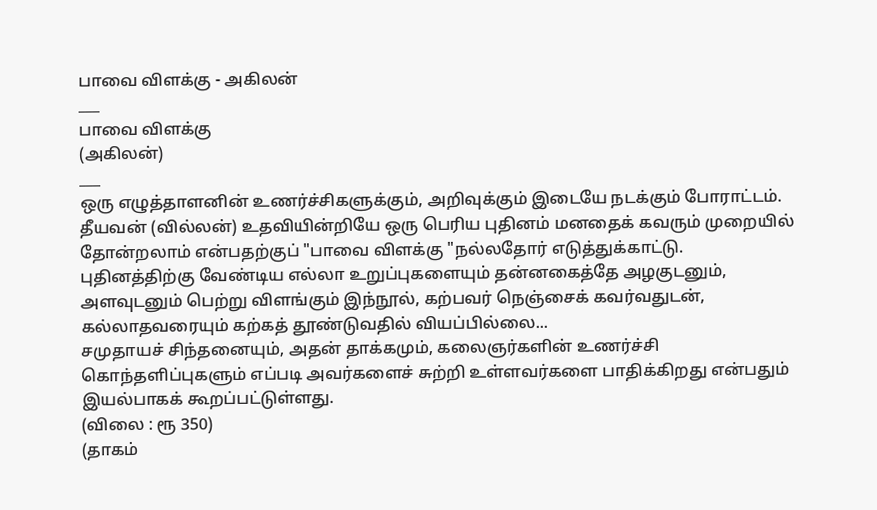பாவை விளக்கு - அகிலன்
___
பாவை விளக்கு
(அகிலன்)
___
ஒரு எழுத்தாளனின் உணர்ச்சிகளுக்கும், அறிவுக்கும் இடையே நடக்கும் போராட்டம்.
தீயவன் (வில்லன்) உதவியின்றியே ஒரு பெரிய புதினம் மனதைக் கவரும் முறையில் தோன்றலாம் என்பதற்குப் "பாவை விளக்கு "நல்லதோர் எடுத்துக்காட்டு.
புதினத்திற்கு வேண்டிய எல்லா உறுப்புகளையும் தன்னகைத்தே அழகுடனும், அளவுடனும் பெற்று விளங்கும் இந்நூல், கற்பவர் நெஞ்சைக் கவர்வதுடன், கல்லாதவரையும் கற்கத் தூண்டுவதில் வியப்பில்லை...
சமுதாயச் சிந்தனையும், அதன் தாக்கமும், கலைஞர்களின் உணர்ச்சி கொந்தளிப்புகளும் எப்படி அவர்களைச் சுற்றி உள்ளவர்களை பாதிக்கிறது என்பதும் இயல்பாகக் கூறப்பட்டுள்ளது.
(விலை : ரூ 350)
(தாகம்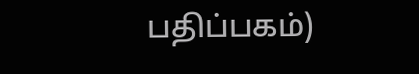பதிப்பகம்)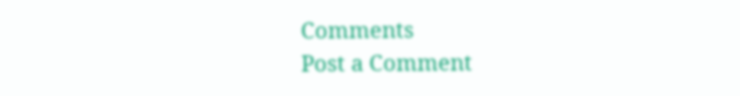Comments
Post a Comment